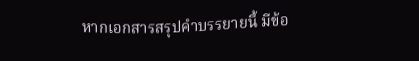หากเอกสารสรุปคำบรรยายนี้ มีข้อ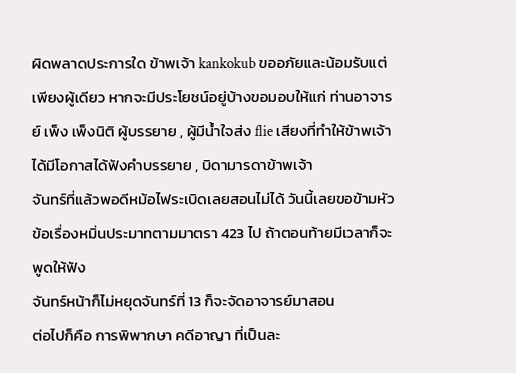ผิดพลาดประการใด ข้าพเจ้า kankokub ขออภัยและน้อมรับแต่เพียงผู้เดียว หากจะมีประโยชน์อยู่บ้างขอมอบให้แก่ ท่านอาจารย์ เพ็ง เพ็งนิติ ผู้บรรยาย , ผู้มีน้ำใจส่ง flie เสียงที่ทำให้ข้าพเจ้าได้มีโอกาสได้ฟังคำบรรยาย , บิดามารดาข้าพเจ้า
จันทร์ที่แล้วพอดีหม้อไฟระเบิดเลยสอนไม่ได้ วันนี้เลยขอข้ามหัวข้อเรื่องหมิ่นประมาทตามมาตรา 423 ไป ถ้าตอนท้ายมีเวลาก็จะพูดให้ฟัง
จันทร์หน้าก็ไม่หยุดจันทร์ที่ 13 ก็จะจัดอาจารย์มาสอน
ต่อไปก็คือ การพิพากษา คดีอาญา ที่เป็นละ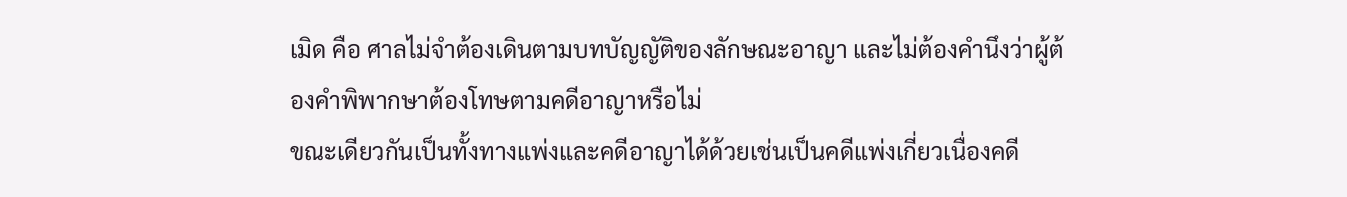เมิด คือ ศาลไม่จำต้องเดินตามบทบัญญัติของลักษณะอาญา และไม่ต้องคำนึงว่าผู้ต้องคำพิพากษาต้องโทษตามคดีอาญาหรือไม่
ขณะเดียวกันเป็นทั้งทางแพ่งและคดีอาญาได้ด้วยเช่นเป็นคดีแพ่งเกี่ยวเนื่องคดี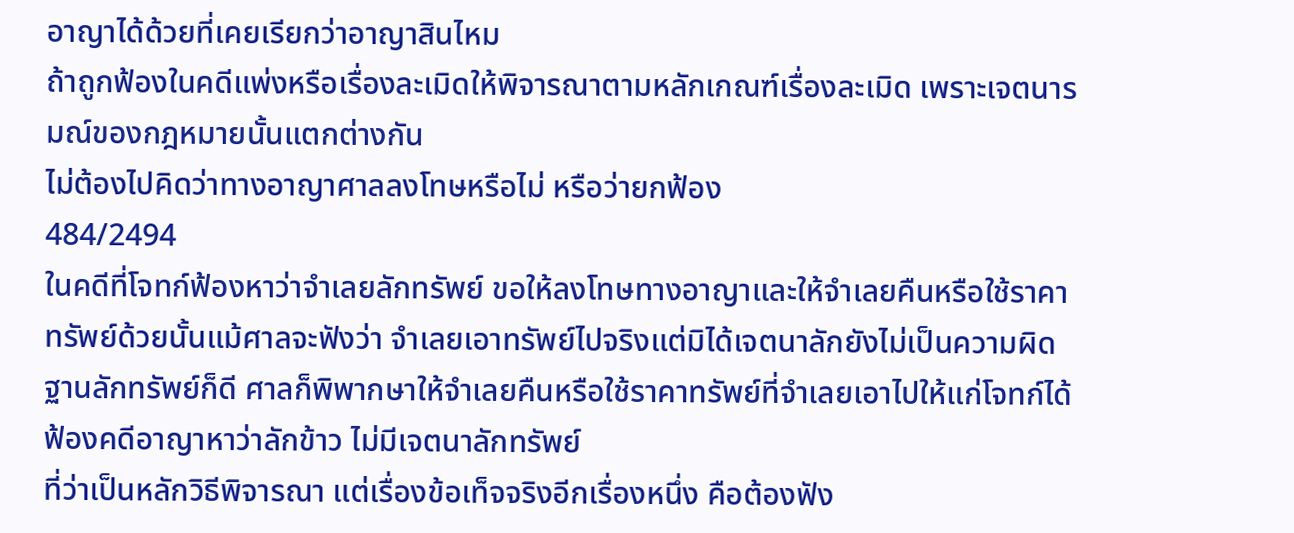อาญาได้ด้วยที่เคยเรียกว่าอาญาสินไหม
ถ้าถูกฟ้องในคดีแพ่งหรือเรื่องละเมิดให้พิจารณาตามหลักเกณฑ์เรื่องละเมิด เพราะเจตนารมณ์ของกฎหมายนั้นแตกต่างกัน
ไม่ต้องไปคิดว่าทางอาญาศาลลงโทษหรือไม่ หรือว่ายกฟ้อง
484/2494
ในคดีที่โจทก์ฟ้องหาว่าจำเลยลักทรัพย์ ขอให้ลงโทษทางอาญาและให้จำเลยคืนหรือใช้ราคาทรัพย์ด้วยนั้นแม้ศาลจะฟังว่า จำเลยเอาทรัพย์ไปจริงแต่มิได้เจตนาลักยังไม่เป็นความผิดฐานลักทรัพย์ก็ดี ศาลก็พิพากษาให้จำเลยคืนหรือใช้ราคาทรัพย์ที่จำเลยเอาไปให้แก่โจทก์ได้
ฟ้องคดีอาญาหาว่าลักข้าว ไม่มีเจตนาลักทรัพย์
ที่ว่าเป็นหลักวิธีพิจารณา แต่เรื่องข้อเท็จจริงอีกเรื่องหนึ่ง คือต้องฟัง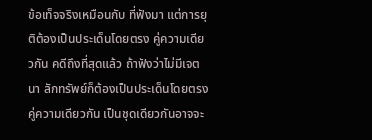ข้อเท็จจริงเหมือนกับ ที่ฟังมา แต่การยุติต้องเป็นประเด็นโดยตรง คู่ความเดียวกัน คดีถึงที่สุดแล้ว ถ้าฟังว่าไม่มีเจตนา ลักทรัพย์ก็ต้องเป็นประเด็นโดยตรง คู่ความเดียวกัน เป็นชุดเดียวกันอาจจะ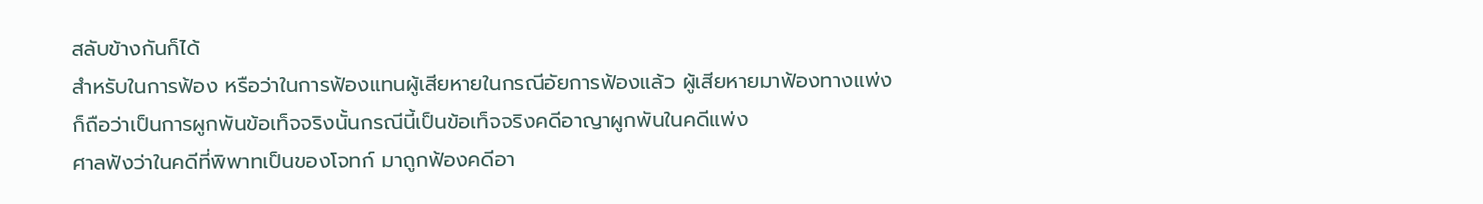สลับข้างกันก็ได้
สำหรับในการฟ้อง หรือว่าในการฟ้องแทนผู้เสียหายในกรณีอัยการฟ้องแล้ว ผู้เสียหายมาฟ้องทางแพ่ง ก็ถือว่าเป็นการผูกพันข้อเท็จจริงนั้นกรณีนี้เป็นข้อเท็จจริงคดีอาญาผูกพันในคดีแพ่ง
ศาลฟังว่าในคดีที่พิพาทเป็นของโจทก์ มาถูกฟ้องคดีอา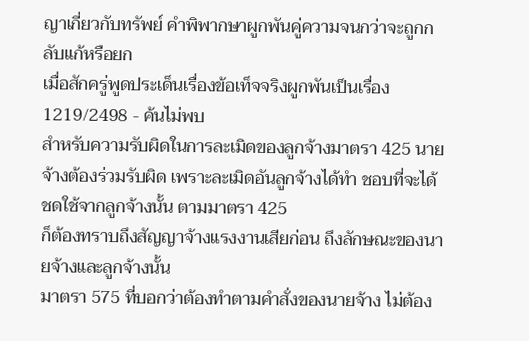ญาเกี่ยวกับทรัพย์ คำพิพากษาผูกพันคู่ความจนกว่าจะถูกกลับแก้หรือยก
เมื่อสักครู่พูดประเด็นเรื่องข้อเท็จจริงผูกพันเป็นเรื่อง
1219/2498 - ค้นไม่พบ
สำหรับความรับผิดในการละเมิดของลูกจ้างมาตรา 425 นายจ้างต้องร่วมรับผิด เพราะละเมิดอันลูกจ้างได้ทำ ชอบที่จะได้ชดใช้จากลูกจ้างนั้น ตามมาตรา 425
ก็ต้องทราบถึงสัญญาจ้างแรงงานเสียก่อน ถึงลักษณะของนายจ้างและลูกจ้างนั้น
มาตรา 575 ที่บอกว่าต้องทำตามคำสั่งของนายจ้าง ไม่ต้อง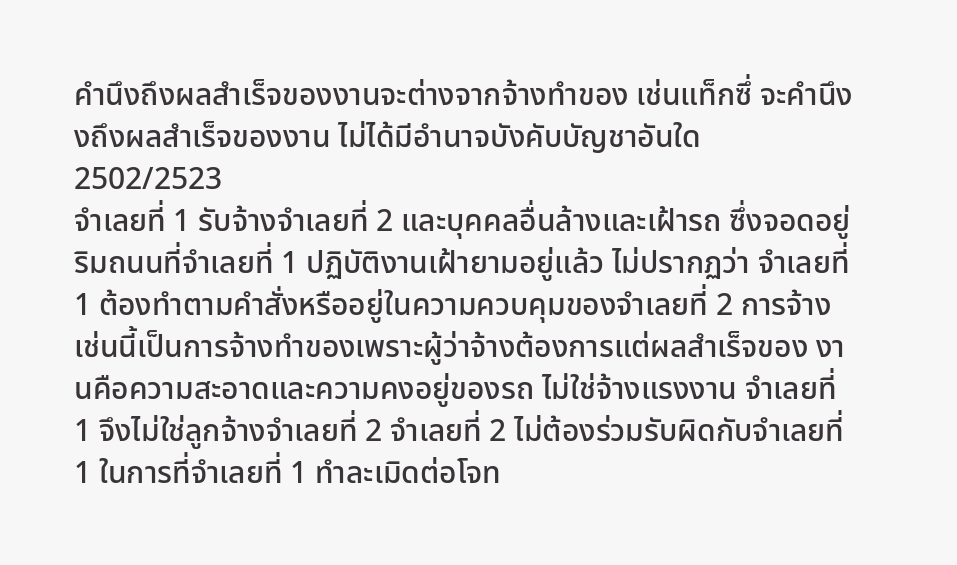คำนึงถึงผลสำเร็จของงานจะต่างจากจ้างทำของ เช่นแท็กซึ่ จะคำนึงงถึงผลสำเร็จของงาน ไม่ได้มีอำนาจบังคับบัญชาอันใด
2502/2523
จำเลยที่ 1 รับจ้างจำเลยที่ 2 และบุคคลอื่นล้างและเฝ้ารถ ซึ่งจอดอยู่ริมถนนที่จำเลยที่ 1 ปฏิบัติงานเฝ้ายามอยู่แล้ว ไม่ปรากฏว่า จำเลยที่ 1 ต้องทำตามคำสั่งหรืออยู่ในความควบคุมของจำเลยที่ 2 การจ้างเช่นนี้เป็นการจ้างทำของเพราะผู้ว่าจ้างต้องการแต่ผลสำเร็จของ งานคือความสะอาดและความคงอยู่ของรถ ไม่ใช่จ้างแรงงาน จำเลยที่ 1 จึงไม่ใช่ลูกจ้างจำเลยที่ 2 จำเลยที่ 2 ไม่ต้องร่วมรับผิดกับจำเลยที่ 1 ในการที่จำเลยที่ 1 ทำละเมิดต่อโจท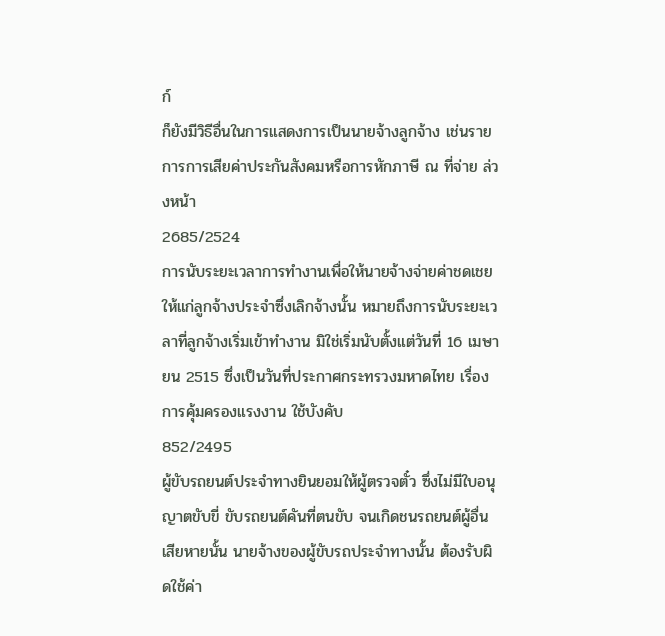ก์
ก็ยังมีวิธีอื่นในการแสดงการเป็นนายจ้างลูกจ้าง เช่นรายการการเสียค่าประกันสังคมหรือการหักภาษี ณ ที่จ่าย ล่วงหน้า
2685/2524
การนับระยะเวลาการทำงานเพื่อให้นายจ้างจ่ายค่าชดเชยให้แก่ลูกจ้างประจำซึ่งเลิกจ้างนั้น หมายถึงการนับระยะเวลาที่ลูกจ้างเริ่มเข้าทำงาน มิใช่เริ่มนับตั้งแต่วันที่ 16 เมษายน 2515 ซึ่งเป็นวันที่ประกาศกระทรวงมหาดไทย เรื่อง การคุ้มครองแรงงาน ใช้บังคับ
852/2495
ผู้ขับรถยนต์ประจำทางยินยอมให้ผู้ตรวจตั๋ว ซึ่งไม่มีใบอนุญาตขับขี่ ขับรถยนต์คันที่ตนขับ จนเกิดชนรถยนต์ผู้อื่นเสียหายนั้น นายจ้างของผู้ขับรถประจำทางนั้น ต้องรับผิดใช้ค่า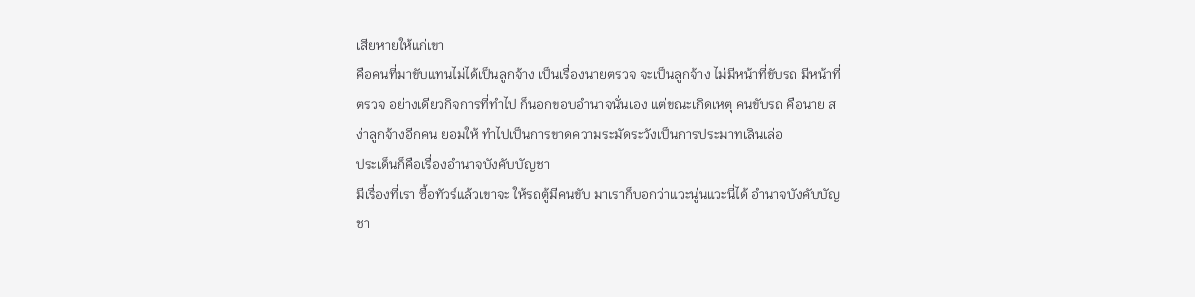เสียหายให้แก่เขา
คือคนที่มาขับแทนไม่ได้เป็นลูกจ้าง เป็นเรื่องนายตรวจ จะเป็นลูกจ้าง ไม่มีหน้าที่ขับรถ มีหน้าที่ตรวจ อย่างเดียวกิจการที่ทำไป ก็นอกขอบอำนาจนั่นเอง แต่ขณะเกิดเหตุ คนขับรถ คือนาย สง่าลูกจ้างอีกคน ยอมให้ ทำไปเป็นการขาดความระมัดระวังเป็นการประมาทเลินเล่อ
ประเด็นก็คือเรื่องอำนาจบังคับบัญชา
มีเรื่องที่เรา ซื้อทัวร์แล้วเขาจะ ให้รถตู้มีคนขับ มาเราก็บอกว่าแวะนู่นแวะนี่ได้ อำนาจบังคับบัญชา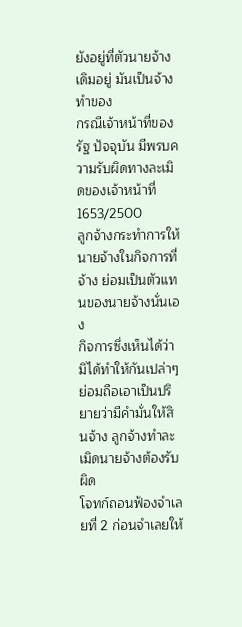ยังอยู่ที่ตัวนายจ้างเดิมอยู่ มันเป็นจ้างทำของ
กรณีเจ้าหน้าที่ของรัฐ ปัจจุบัน มีพรบความรับผิดทางละเมิดของเจ้าหน้าที่
1653/2500
ลูกจ้างกระทำการให้นายจ้างในกิจการที่จ้าง ย่อมเป็นตัวแทนของนายจ้างนั่นเอง
กิจการซึ่งเห็นได้ว่ามิได้ทำให้กันเปล่าๆ ย่อมถือเอาเป็นปริยายว่ามีคำมั่นให้สินจ้าง ลูกจ้างทำละเมิดนายจ้างต้องรับผิด
โจทก์ถอนฟ้องจำเลยที่ 2 ก่อนจำเลยให้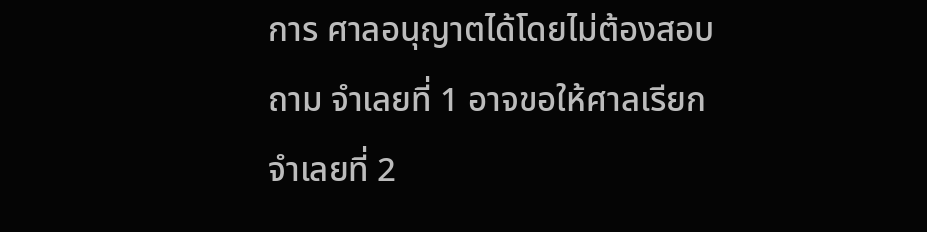การ ศาลอนุญาตได้โดยไม่ต้องสอบถาม จำเลยที่ 1 อาจขอให้ศาลเรียกจำเลยที่ 2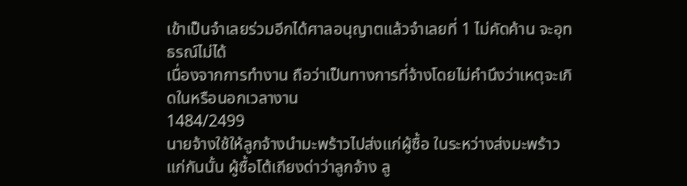เข้าเป็นจำเลยร่วมอีกได้ศาลอนุญาตแล้วจำเลยที่ 1 ไม่คัดค้าน จะอุทธรณ์ไม่ได้
เนื่องจากการทำงาน ถือว่าเป็นทางการที่จ้างโดยไม่คำนึงว่าเหตุจะเกิดในหรือนอกเวลางาน
1484/2499
นายจ้างใช้ให้ลูกจ้างนำมะพร้าวไปส่งแก่ผู้ซื้อ ในระหว่างส่งมะพร้าวแก่กันนั้น ผู้ซื้อโต้เถียงด่าว่าลูกจ้าง ลู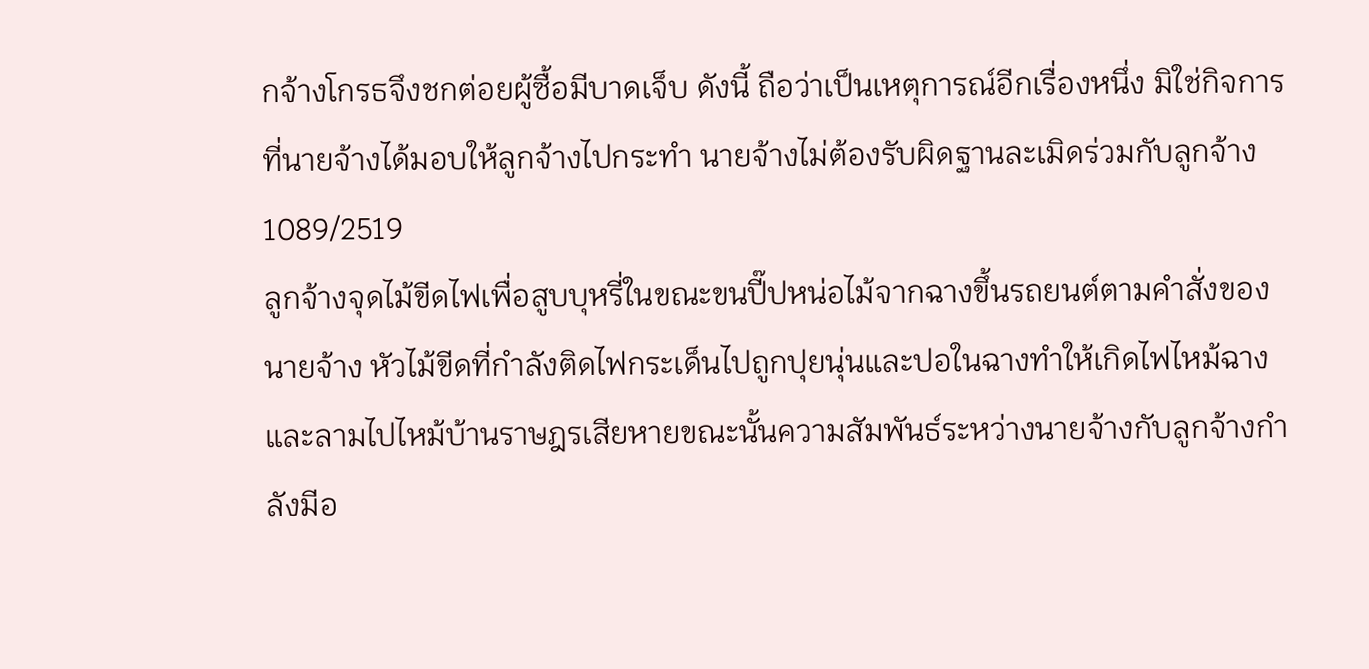กจ้างโกรธจึงชกต่อยผู้ซื้อมีบาดเจ็บ ดังนี้ ถือว่าเป็นเหตุการณ์อีกเรื่องหนึ่ง มิใช่กิจการที่นายจ้างได้มอบให้ลูกจ้างไปกระทำ นายจ้างไม่ต้องรับผิดฐานละเมิดร่วมกับลูกจ้าง
1089/2519
ลูกจ้างจุดไม้ขีดไฟเพื่อสูบบุหรี่ในขณะขนปี๊ปหน่อไม้จากฉางขึ้นรถยนต์ตามคำสั่งของนายจ้าง หัวไม้ขีดที่กำลังติดไฟกระเด็นไปถูกปุยนุ่นและปอในฉางทำให้เกิดไฟไหม้ฉางและลามไปไหม้บ้านราษฎรเสียหายขณะนั้นความสัมพันธ์ระหว่างนายจ้างกับลูกจ้างกำลังมีอ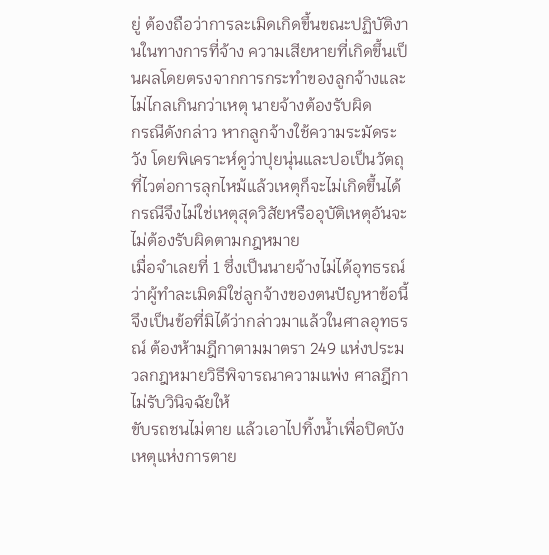ยู่ ต้องถือว่าการละเมิดเกิดขึ้นขณะปฏิบัติงานในทางการที่จ้าง ความเสียหายที่เกิดขึ้นเป็นผลโดยตรงจากการกระทำของลูกจ้างและไม่ไกลเกินกว่าเหตุ นายจ้างต้องรับผิด
กรณีดังกล่าว หากลูกจ้างใช้ความระมัดระวัง โดยพิเคราะห์ดูว่าปุยนุ่นและปอเป็นวัตถุที่ไวต่อการลุกไหม้แล้วเหตุก็จะไม่เกิดขึ้นได้ กรณีจึงไม่ใช่เหตุสุดวิสัยหรืออุบัติเหตุอันจะไม่ต้องรับผิดตามกฎหมาย
เมื่อจำเลยที่ 1 ซึ่งเป็นนายจ้างไม่ได้อุทธรณ์ว่าผู้ทำละเมิดมิใช่ลูกจ้างของตนปัญหาข้อนี้จึงเป็นข้อที่มิได้ว่ากล่าวมาแล้วในศาลอุทธรณ์ ต้องห้ามฎีกาตามมาตรา 249 แห่งประมวลกฎหมายวิธีพิจารณาความแพ่ง ศาลฎีกาไม่รับวินิจฉัยให้
ขับรถชนไม่ตาย แล้วเอาไปทิ้งน้ำเพื่อปิดบัง เหตุแห่งการตาย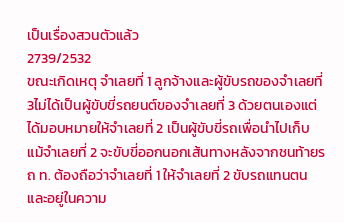เป็นเรื่องสวนตัวแล้ว
2739/2532
ขณะเกิดเหตุ จำเลยที่ 1 ลูกจ้างและผู้ขับรถของจำเลยที่ 3ไม่ได้เป็นผู้ขับขี่รถยนต์ของจำเลยที่ 3 ด้วยตนเองแต่ได้มอบหมายให้จำเลยที่ 2 เป็นผู้ขับขี่รถเพื่อนำไปเก็บ แม้จำเลยที่ 2 จะขับขี่ออกนอกเส้นทางหลังจากชนท้ายรถ ท. ต้องถือว่าจำเลยที่ 1 ให้จำเลยที่ 2 ขับรถแทนตนและอยู่ในความ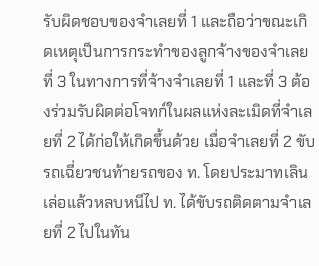รับผิดชอบของจำเลยที่ 1 และถือว่าขณะเกิดเหตุเป็นการกระทำของลูกจ้างของจำเลยที่ 3 ในทางการที่จ้างจำเลยที่ 1 และที่ 3 ต้องร่วมรับผิดต่อโจทก์ในผลแห่งละเมิดที่จำเลยที่ 2 ได้ก่อให้เกิดขึ้นด้วย เมื่อจำเลยที่ 2 ขับรถเฉี่ยวชนท้ายรถของ ท. โดยประมาทเลินเล่อแล้วหลบหนีไป ท. ได้ขับรถติดตามจำเลยที่ 2 ไปในทัน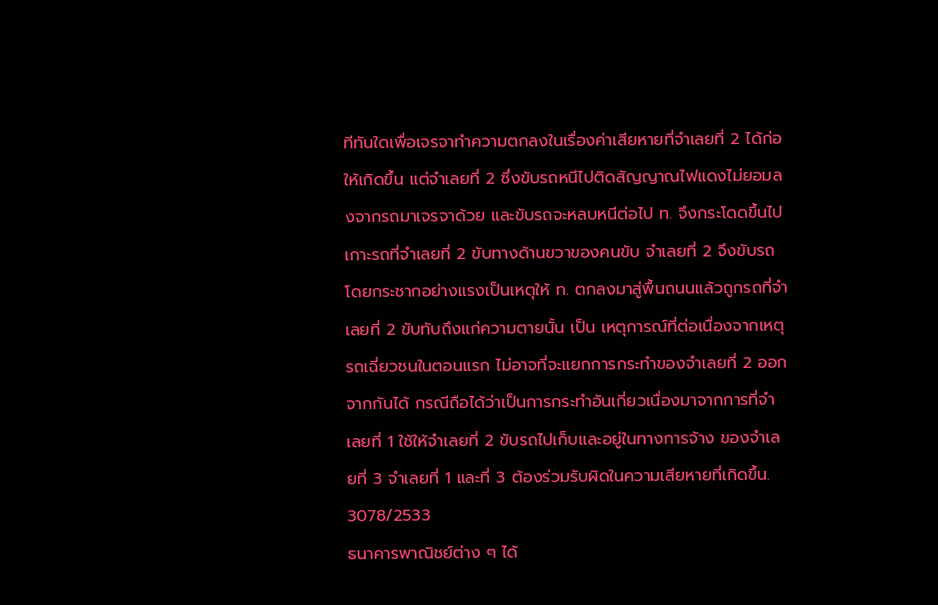ทีทันใดเพื่อเจรจาทำความตกลงในเรื่องค่าเสียหายที่จำเลยที่ 2 ได้ก่อให้เกิดขึ้น แต่จำเลยที่ 2 ซึ่งขับรถหนีไปติดสัญญาณไฟแดงไม่ยอมลงจากรถมาเจรจาด้วย และขับรถจะหลบหนีต่อไป ท. จึงกระโดดขึ้นไปเกาะรถที่จำเลยที่ 2 ขับทางด้านขวาของคนขับ จำเลยที่ 2 จึงขับรถโดยกระชากอย่างแรงเป็นเหตุให้ ท. ตกลงมาสู่พื้นถนนแล้วถูกรถที่จำเลยที่ 2 ขับทับถึงแก่ความตายนั้น เป็น เหตุการณ์ที่ต่อเนื่องจากเหตุรถเฉี่ยวชนในตอนแรก ไม่อาจที่จะแยกการกระทำของจำเลยที่ 2 ออกจากกันได้ กรณีถือได้ว่าเป็นการกระทำอันเกี่ยวเนื่องมาจากการที่จำเลยที่ 1 ใช้ให้จำเลยที่ 2 ขับรถไปเก็บและอยู่ในทางการจ้าง ของจำเลยที่ 3 จำเลยที่ 1 และที่ 3 ต้องร่วมรับผิดในความเสียหายที่เกิดขึ้น.
3078/2533
ธนาคารพาณิชย์ต่าง ๆ ได้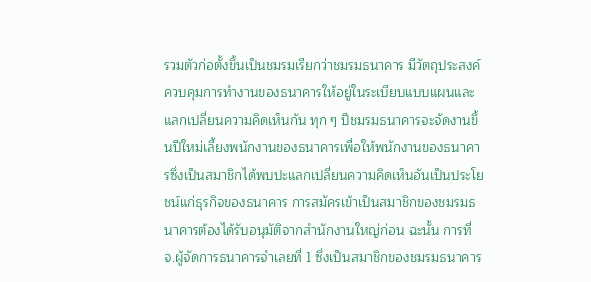รวมตัวก่อตั้งขึ้นเป็นชมรมเรียกว่าชมรมธนาคาร มีวัตถุประสงค์ควบคุมการทำงานของธนาคารให้อยู่ในระเบียบแบบแผนและแลกเปลี่ยนความคิดเห็นกัน ทุก ๆ ปีชมรมธนาคารจะจัดงานขึ้นปีใหม่เลี้ยงพนักงานของธนาคารเพื่อให้พนักงานของธนาคารซึ่งเป็นสมาชิกได้พบปะแลกเปลี่ยนความคิดเห็นอันเป็นประโยชน์แก่ธุรกิจของธนาคาร การสมัครเข้าเป็นสมาชิกของชมรมธนาคารต้องได้รับอนุมัติจากสำนักงานใหญ่ก่อน ฉะนั้น การที่ จ.ผู้จัดการธนาคารจำเลยที่ 1 ซึ่งเป็นสมาชิกของชมรมธนาคาร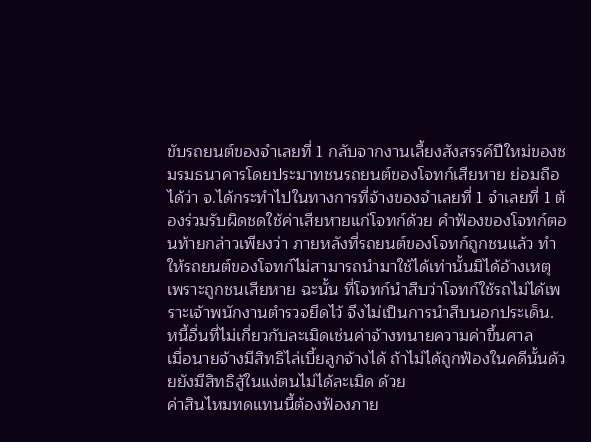ขับรถยนต์ของจำเลยที่ 1 กลับจากงานเลี้ยงสังสรรค์ปีใหม่ของชมรมธนาคารโดยประมาทชนรถยนต์ของโจทก์เสียหาย ย่อมถือได้ว่า จ.ได้กระทำไปในทางการที่จ้างของจำเลยที่ 1 จำเลยที่ 1 ต้องร่วมรับผิดชดใช้ค่าเสียหายแก่โจทก์ด้วย คำฟ้องของโจทก์ตอนท้ายกล่าวเพียงว่า ภายหลังที่รถยนต์ของโจทก์ถูกชนแล้ว ทำให้รถยนต์ของโจทก์ไม่สามารถนำมาใช้ได้เท่านั้นมิได้อ้างเหตุเพราะถูกชนเสียหาย ฉะนั้น ที่โจทก์นำสืบว่าโจทก์ใช้รถไม่ได้เพราะเจ้าพนักงานตำรวจยึดไว้ จึงไม่เป็นการนำสืบนอกประเด็น.
หนี้อื่นที่ไม่เกี่ยวกับละเมิดเช่นค่าจ้างทนายความค่าขึ้นศาล
เมื่อนายจ้างมีสิทธิไล่เบี้ยลูกจ้างได้ ถ้าไม่ได้ถูกฟ้องในคดีนั้นด้วยยังมีสิทธิสู้ในแง่ตนไม่ได้ละเมิด ด้วย
ค่าสินไหมทดแทนนี้ต้องฟ้องภาย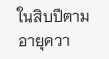ในสิบปีตามอายุควา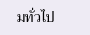มทั่วไป